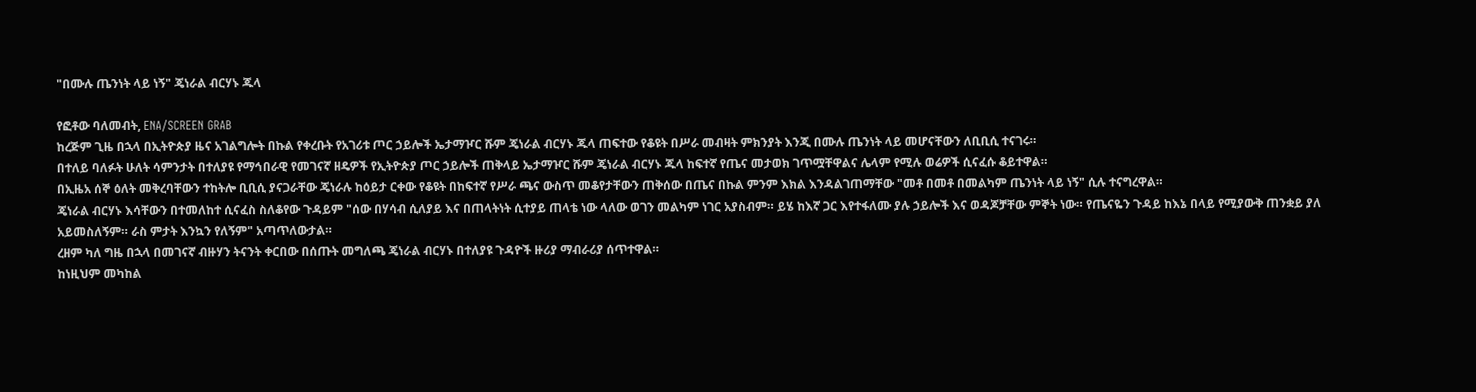"በሙሉ ጤንነት ላይ ነኝ" ጄነራል ብርሃኑ ጁላ

የፎቶው ባለመብት, ENA/SCREEN GRAB
ከረጅም ጊዜ በኋላ በኢትዮጵያ ዜና አገልግሎት በኩል የቀረቡት የአገሪቱ ጦር ኃይሎች ኤታማዦር ሹም ጄነራል ብርሃኑ ጁላ ጠፍተው የቆዩት በሥራ መብዛት ምክንያት እንጂ በሙሉ ጤንነት ላይ መሆናቸውን ለቢቢሲ ተናገሩ።
በተለይ ባለፉት ሁለት ሳምንታት በተለያዩ የማኅበራዊ የመገናኛ ዘዴዎች የኢትዮጵያ ጦር ኃይሎች ጠቅላይ ኤታማዦር ሹም ጄነራል ብርሃኑ ጁላ ከፍተኛ የጤና መታወክ ገጥሟቸዋልና ሌላም የሚሉ ወሬዎች ሲናፈሱ ቆይተዋል።
በኢዜአ ሰኞ ዕለት መቅረባቸውን ተከትሎ ቢቢሲ ያናጋራቸው ጄነራሉ ከዕይታ ርቀው የቆዩት በከፍተኛ የሥራ ጫና ውስጥ መቆየታቸውን ጠቅሰው በጤና በኩል ምንም እክል እንዳልገጠማቸው "መቶ በመቶ በመልካም ጤንነት ላይ ነኝ" ሲሉ ተናግረዋል።
ጄነራል ብርሃኑ እሳቸውን በተመለከተ ሲናፈስ ስለቆየው ጉዳይም "ሰው በሃሳብ ሲለያይ እና በጠላትነት ሲተያይ ጠላቴ ነው ላለው ወገን መልካም ነገር አያስብም። ይሄ ከእኛ ጋር እየተፋለሙ ያሉ ኃይሎች እና ወዳጆቻቸው ምኞት ነው። የጤናዬን ጉዳይ ከእኔ በላይ የሚያውቅ ጠንቋይ ያለ አይመስለኝም። ራስ ምታት እንኳን የለኝም" አጣጥለውታል።
ረዘም ካለ ግዜ በኋላ በመገናኛ ብዙሃን ትናንት ቀርበው በሰጡት መግለጫ ጄነራል ብርሃኑ በተለያዩ ጉዳዮች ዙሪያ ማብራሪያ ሰጥተዋል።
ከነዚህም መካከል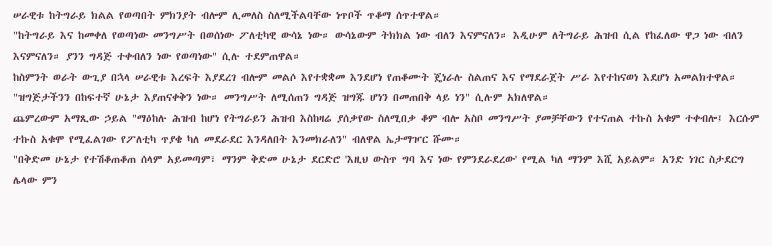ሠራዊቱ ከትግራይ ክልል የወጣበት ምክንያት ብሎም ሊመለስ ስለሚችልባቸው ነጥቦች ጥቆማ ሰጥተዋል።
"ከትግራይ እና ከመቀለ የወጣነው መንግሥት በወሰነው ፖለቲካዊ ውሳኔ ነው። ውሳኔውም ትክክል ነው ብለን እናምናለን። እዲሁም ለትግራይ ሕዝብ ሲል የከፈለው ዋጋ ነው ብለን እናምናለን። ያንን ግዳጅ ተቀብለን ነው የወጣነው" ሲሉ ተደምጠዋል።
ከስምንት ወራት ውጊያ በኋላ ሠራዊቱ እረፍት እያደረገ ብሎም መልሶ እየተቋቋመ እንደሆነ የጠቆሙት ጄነራሉ ስልጠና እና የማደራጀት ሥራ እየተከናወነ እደሆነ አመልክተዋል።
"ዝግጅታችንን በከፍተኛ ሁኔታ እያጠናቀቅን ነው። መንግሥት ለሚሰጠን ግዳጅ ዝግጁ ሆነን በመጠበቅ ላይ ነን" ሲሉም አክለዋል።
ጨምረውም አማጺው ኃይል "ማዕከሉ ሕዝብ ከሆነ የትግራይን ሕዝብ እስከዛሬ ያሰቃየው ስለሚበቃ ቆም ብሎ አስቦ መንግሥት ያመቻቸውን የተናጠል ተኩስ አቁም ተቀብሎ፤ እርሱም ተኩስ አቁሞ የሚፈልገው የፖለቲካ ጥያቄ ካለ መደራደር እንዳለበት እንመክራለን" ብለዋል ኤታማዦር ሹሙ።
"በቅድመ ሁኔታ የተሽቆጠቆጠ ሰላም አይመጣም፣ ማንም ቅድመ ሁኔታ ደርድሮ 'እዚህ ውስጥ ግባ እና ነው የምንደራደረው' የሚል ካለ ማንም እሺ አይልም። አንድ ነገር ስታደርግ ሌላው ምን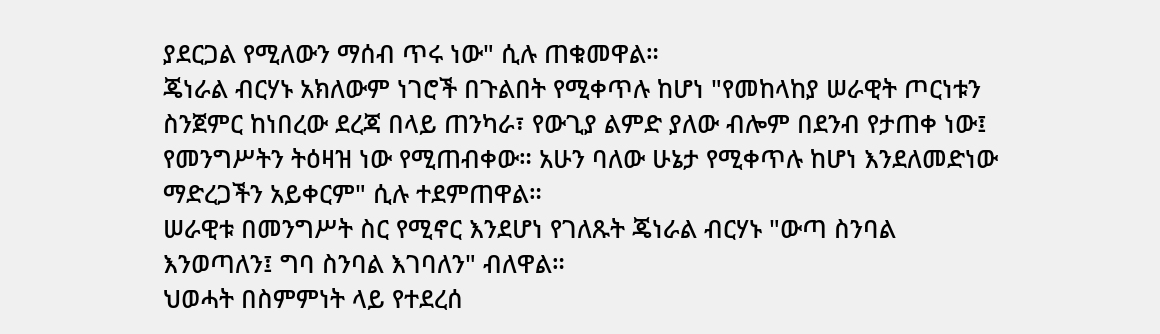ያደርጋል የሚለውን ማሰብ ጥሩ ነው" ሲሉ ጠቁመዋል።
ጄነራል ብርሃኑ አክለውም ነገሮች በጉልበት የሚቀጥሉ ከሆነ "የመከላከያ ሠራዊት ጦርነቱን ስንጀምር ከነበረው ደረጃ በላይ ጠንካራ፣ የውጊያ ልምድ ያለው ብሎም በደንብ የታጠቀ ነው፤ የመንግሥትን ትዕዛዝ ነው የሚጠብቀው። አሁን ባለው ሁኔታ የሚቀጥሉ ከሆነ እንደለመድነው ማድረጋችን አይቀርም" ሲሉ ተደምጠዋል።
ሠራዊቱ በመንግሥት ስር የሚኖር እንደሆነ የገለጹት ጄነራል ብርሃኑ "ውጣ ስንባል እንወጣለን፤ ግባ ስንባል እገባለን" ብለዋል።
ህወሓት በስምምነት ላይ የተደረሰ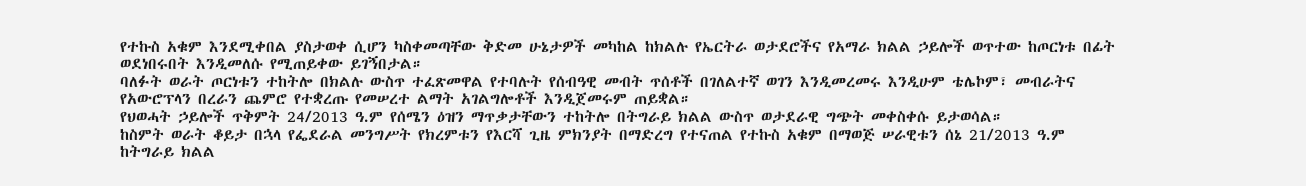የተኩስ አቁም እንደሚቀበል ያስታወቀ ሲሆን ካስቀመጣቸው ቅድመ ሁኔታዎች መካከል ከክልሉ የኤርትራ ወታደሮችና የአማራ ክልል ኃይሎች ወጥተው ከጦርነቱ በፊት ወደነበሩበት እንዲመለሱ የሚጠይቀው ይገኝበታል።
ባለፉት ወራት ጦርነቱን ተከትሎ በክልሉ ውስጥ ተፈጽመዋል የተባሉት የሰብዓዊ መብት ጥሰቶች በገለልተኛ ወገን እንዲመረመሩ እንዲሁም ቴሌኮም፣ መብራትና የአውሮፕላን በረራን ጨምሮ የተቋረጡ የመሠረተ ልማት አገልግሎቶች እንዲጀመሩም ጠይቋል።
የህወሓት ኃይሎች ጥቅምት 24/2013 ዓ.ም የሰሜን ዕዝን ማጥቃታቸውን ተከትሎ በትግራይ ክልል ውስጥ ወታደራዊ ግጭት መቀስቀሱ ይታወሳል።
ከስምት ወራት ቆይታ በኋላ የፌደራል መንግሥት የክረምቱን የእርሻ ጊዜ ምክንያት በማድረግ የተናጠል የተኩስ አቁም በማወጅ ሠራዊቱን ሰኔ 21/2013 ዓ.ም ከትግራይ ክልል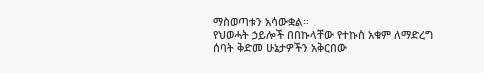ማስወጣቱን አሳውቋል።
የህወሓት ኃይሎች በበኩላቸው የተኩስ አቁም ለማድረግ ሰባት ቅድመ ሁኔታዎችን አቅርበው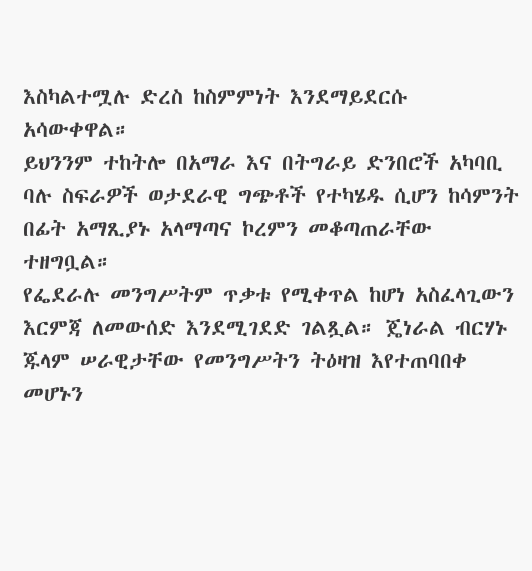እስካልተሟሉ ድረስ ከስምምነት እንደማይደርሱ አሳውቀዋል።
ይህንንም ተከትሎ በአማራ እና በትግራይ ድንበሮች አካባቢ ባሉ ስፍራዎች ወታደራዊ ግጭቶች የተካሄዱ ሲሆን ከሳምንት በፊት አማጺያኑ አላማጣና ኮረምን መቆጣጠራቸው ተዘግቧል።
የፌደራሉ መንግሥትም ጥቃቱ የሚቀጥል ከሆነ አስፈላጊውን እርምጃ ለመውሰድ እንደሚገደድ ገልጿል። ጄነራል ብርሃኑ ጁላም ሠራዊታቸው የመንግሥትን ትዕዛዝ እየተጠባበቀ መሆኑን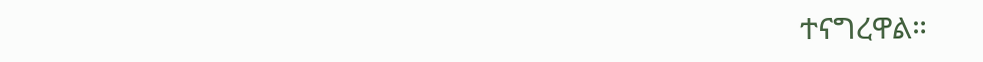ተናግረዋል።